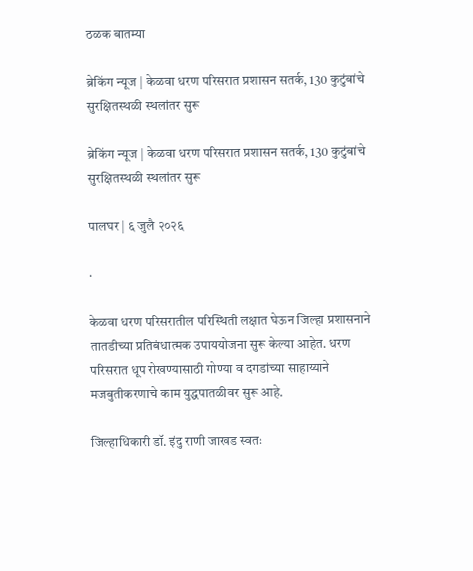ठळक बातम्या

ब्रेकिंग न्यूज | केळवा धरण परिसरात प्रशासन सतर्क, 130 कुटुंबांचे सुरक्षितस्थळी स्थलांतर सुरू

ब्रेकिंग न्यूज | केळवा धरण परिसरात प्रशासन सतर्क, 130 कुटुंबांचे सुरक्षितस्थळी स्थलांतर सुरू

पालघर | ६ जुलै २०२६

·

केळवा धरण परिसरातील परिस्थिती लक्षात घेऊन जिल्हा प्रशासनाने तातडीच्या प्रतिबंधात्मक उपाययोजना सुरू केल्या आहेत. धरण परिसरात धूप रोखण्यासाठी गोण्या व दगडांच्या साहाय्याने मजबुतीकरणाचे काम युद्धपातळीवर सुरू आहे.

जिल्हाधिकारी डॉ. इंदु राणी जाखड स्वतः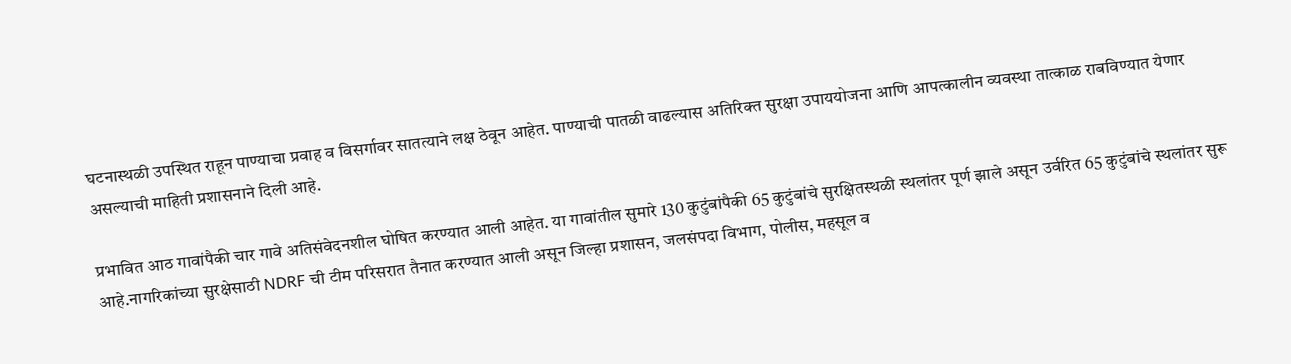घटनास्थळी उपस्थित राहून पाण्याचा प्रवाह व विसर्गावर सातत्याने लक्ष ठेवून आहेत. पाण्याची पातळी वाढल्यास अतिरिक्त सुरक्षा उपाययोजना आणि आपत्कालीन व्यवस्था तात्काळ राबविण्यात येणार असल्याची माहिती प्रशासनाने दिली आहे.

प्रभावित आठ गावांपैकी चार गावे अतिसंवेदनशील घोषित करण्यात आली आहेत. या गावांतील सुमारे 130 कुटुंबांपैकी 65 कुटुंबांचे सुरक्षितस्थळी स्थलांतर पूर्ण झाले असून उर्वरित 65 कुटुंबांचे स्थलांतर सुरू आहे.नागरिकांच्या सुरक्षेसाठी NDRF ची टीम परिसरात तैनात करण्यात आली असून जिल्हा प्रशासन, जलसंपदा विभाग, पोलीस, महसूल व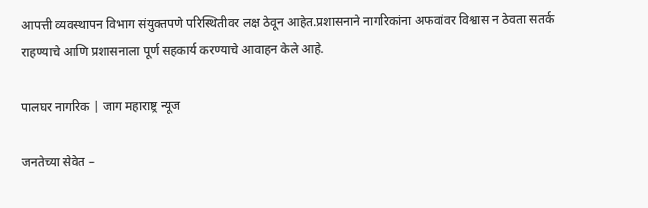आपत्ती व्यवस्थापन विभाग संयुक्तपणे परिस्थितीवर लक्ष ठेवून आहेत.प्रशासनाने नागरिकांना अफवांवर विश्वास न ठेवता सतर्क राहण्याचे आणि प्रशासनाला पूर्ण सहकार्य करण्याचे आवाहन केले आहे.

पालघर नागरिक | जाग महाराष्ट्र न्यूज

जनतेच्या सेवेत –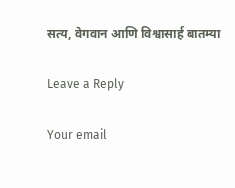सत्य, वेगवान आणि विश्वासार्ह बातम्या

Leave a Reply

Your email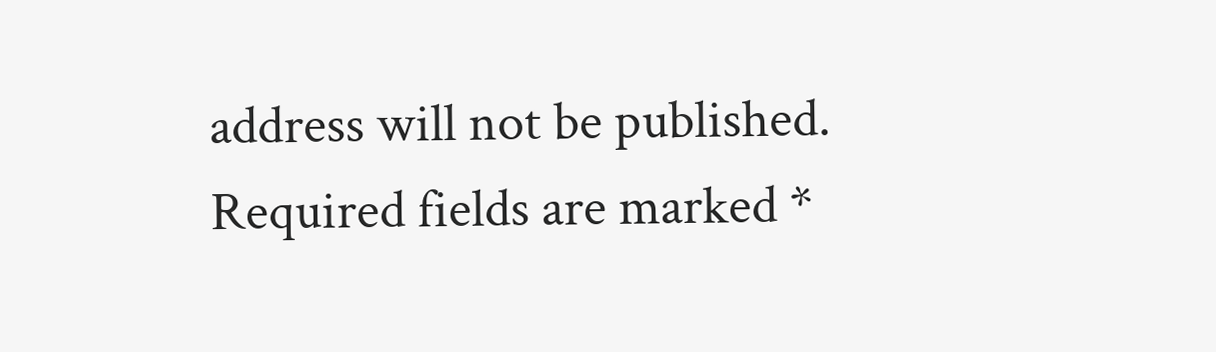address will not be published. Required fields are marked *